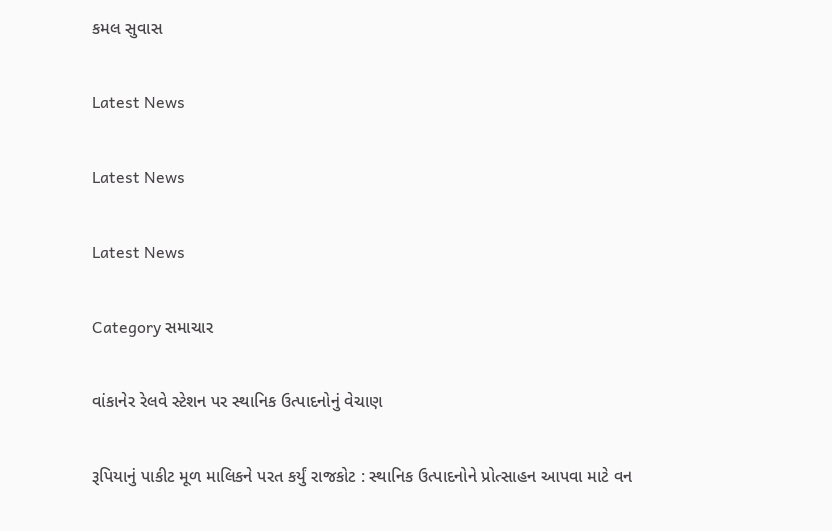કમલ સુવાસ

Latest News

Latest News

Latest News

Category સમાચાર

વાંકાનેર રેલવે સ્ટેશન પર સ્થાનિક ઉત્પાદનોનું વેચાણ

રૂપિયાનું પાકીટ મૂળ માલિકને પરત કર્યું રાજકોટ : સ્થાનિક ઉત્પાદનોને પ્રોત્સાહન આપવા માટે વન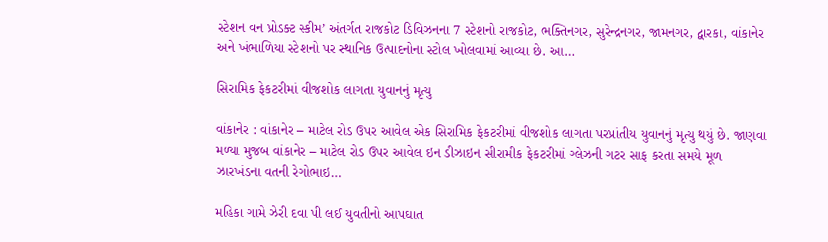સ્ટેશન વન પ્રોડક્ટ સ્કીમ’ અંતર્ગત રાજકોટ ડિવિઝનના 7 સ્ટેશનો રાજકોટ, ભક્તિનગર, સુરેન્દ્રનગર, જામનગર, દ્વારકા, વાંકાનેર અને ખંભાળિયા સ્ટેશનો પર સ્થાનિક ઉત્પાદનોના સ્ટોલ ખોલવામાં આવ્યા છે. આ…

સિરામિક ફેકટરીમાં વીજશોક લાગતા યુવાનનું મૃત્યુ

વાંકાનેર : વાંકાનેર – માટેલ રોડ ઉપર આવેલ એક સિરામિક ફેકટરીમાં વીજશોક લાગતા પરપ્રાંતીય યુવાનનું મૃત્યુ થયું છે. જાણવા મળ્યા મુજબ વાંકાનેર – માટેલ રોડ ઉપર આવેલ ઇન ડીઝાઇન સીરામીક ફેકટરીમાં ગ્લેઝની ગટર સાફ કરતા સમયે મૂળ ઝારખંડના વતની રેગોભાઇ…

મહિકા ગામે ઝેરી દવા પી લઈ યુવતીનો આપઘાત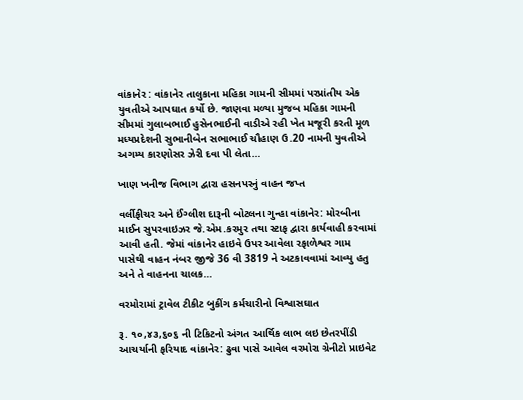વાંકાનેર : વાંકાનેર તાલુકાના મહિકા ગામની સીમમાં પરપ્રાંતીય એક યુવતીએ આપઘાત કર્યો છે. જાણવા મળ્યા મુજબ મહિકા ગામની સીમમાં ગુલાબભાઈ હુસેનભાઈની વાડીએ રહી ખેત મજૂરી કરતી મૂળ મધ્યપ્રદેશની સુભાનીબેન સભાભાઈ ચૌહાણ ઉ.20 નામની યુવતીએ અગમ્ય કારણોસર ઝેરી દવા પી લેતા…

ખાણ ખનીજ વિભાગ દ્વારા હસનપરનું વાહન જપ્ત

વર્લીફીચર અને ઈંગ્લીશ દારૂની બોટલના ગુન્હા વાંકાનેર: મોરબીના માઈન સુપરવાઇઝર જે.એમ.કરમુર તથા સ્ટાફ દ્વારા કાર્યવાહી કરવામાં આવી હતી. જેમાં વાંકાનેર હાઇવે ઉપર આવેલા રફાળેશ્વર ગામ પાસેથી વાહન નંબર જીજે 36 વી 3819 ને અટકાવવામાં આવ્યુ હતુ અને તે વાહનના ચાલક…

વરમોરામાં ટ્રાવેલ ટીકીટ બુકીંગ કર્મચારીનો વિશ્વાસઘાત

રૂ. ૧૦,૪૩,૬૦૬ ની ટિકિટનો અંગત આર્થિક લાભ લઇ છેતરપીંડી આચર્યાની ફરિયાદ વાંકાનેર: ઢુવા પાસે આવેલ વરમોરા ગ્રેનીટો પ્રાઇવેટ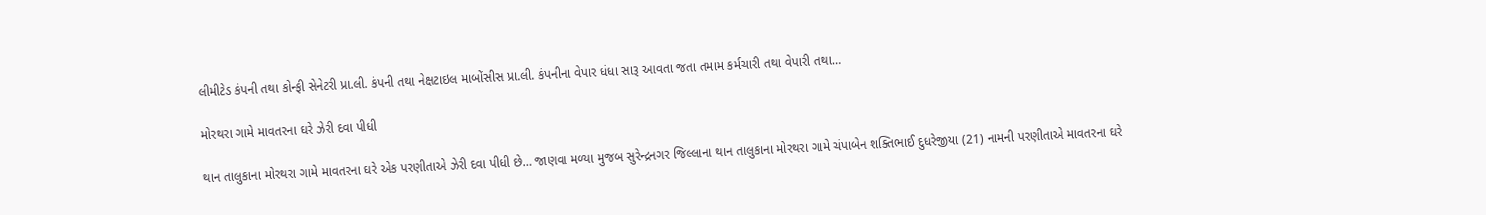લીમીટેડ કંપની તથા કોન્ફી સેનેટરી પ્રા.લી. કંપની તથા નેક્ષટાઇલ માબોંસીસ પ્રા.લી. કંપનીના વેપાર ધંધા સારૂ આવતા જતા તમામ કર્મચારી તથા વેપારી તથા…

મોરથરા ગામે માવતરના ઘરે ઝેરી દવા પીધી

થાન તાલુકાના મોરથરા ગામે માવતરના ઘરે એક પરણીતાએ ઝેરી દવા પીધી છે… જાણવા મળ્યા મુજબ સુરેન્દ્રનગર જિલ્લાના થાન તાલુકાના મોરથરા ગામે ચંપાબેન શક્તિભાઈ દુધરેજીયા (21) નામની પરણીતાએ માવતરના ઘરે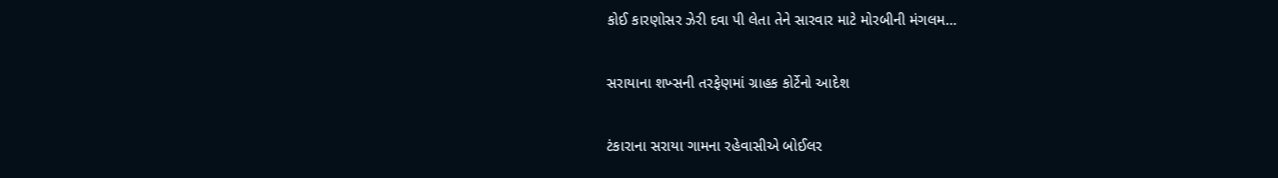કોઈ કારણોસર ઝેરી દવા પી લેતા તેને સારવાર માટે મોરબીની મંગલમ…

સરાયાના શખ્સની તરફેણમાં ગ્રાહક કોર્ટેનો આદેશ

ટંકારાના સરાયા ગામના રહેવાસીએ બોઈલર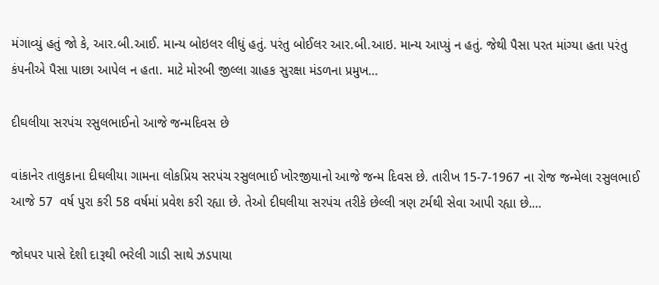મંગાવ્યું હતું જો કે, આર.બી.આઈ. માન્ય બોઇલર લીધું હતું. પરંતુ બોઈલર આર.બી.આઇ. માન્ય આપ્યું ન હતું. જેથી પૈસા પરત માંગ્યા હતા પરંતુ કંપનીએ પૈસા પાછા આપેલ ન હતા. માટે મોરબી જીલ્લા ગ્રાહક સુરક્ષા મંડળના પ્રમુખ…

દીઘલીયા સરપંચ રસુલભાઈનો આજે જન્મદિવસ છે

વાંકાનેર તાલુકાના દીઘલીયા ગામના લોકપ્રિય સરપંચ રસુલભાઈ ખોરજીયાનો આજે જન્મ દિવસ છે. તારીખ 15-7-1967 ના રોજ જન્મેલા રસુલભાઈ આજે 57  વર્ષ પુરા કરી 58 વર્ષમાં પ્રવેશ કરી રહ્યા છે. તેઓ દીઘલીયા સરપંચ તરીકે છેલ્લી ત્રણ ટર્મથી સેવા આપી રહ્યા છે.…

જોધપર પાસે દેશી દારૂથી ભરેલી ગાડી સાથે ઝડપાયા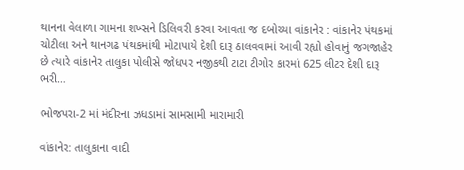થાનના વેલાળા ગામના શખ્સને ડિલિવરી કરવા આવતા જ દબોચ્યા વાંકાનેર : વાંકાનેર પંથકમાં ચોટીલા અને થાનગઢ પંથકમાંથી મોટાપાયે દેશી દારૂ ઠાલવવામાં આવી રહ્યો હોવાનું જગજાહેર છે ત્યારે વાંકાનેર તાલુકા પોલીસે જોધપર નજીકથી ટાટા ટીગોર કારમાં 625 લીટર દેશી દારૂ ભરી…

ભોજપરા-2 માં મંદીરના ઝધડામાં સામસામી મારામારી

વાંકાનેર: તાલુકાના વાદી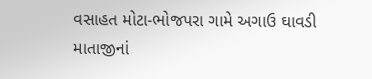વસાહત મોટા-ભોજપરા ગામે અગાઉ ઘાવડી માતાજીનાં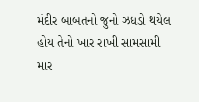મંદીર બાબતનો જુનો ઝધડો થયેલ હોય તેનો ખાર રાખી સામસામી માર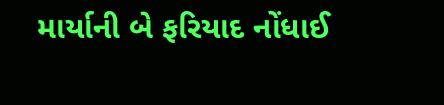માર્યાની બે ફરિયાદ નોંધાઈ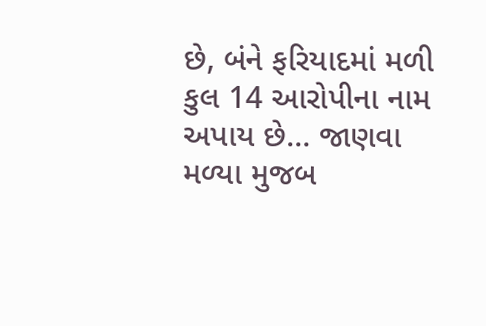છે, બંને ફરિયાદમાં મળી કુલ 14 આરોપીના નામ અપાય છે… જાણવા મળ્યા મુજબ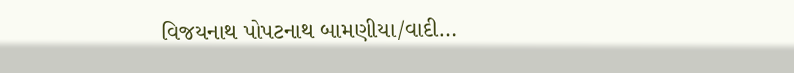વિજયનાથ પોપટનાથ બામણીયા/વાદી…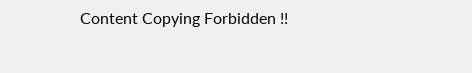Content Copying Forbidden !!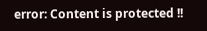error: Content is protected !!